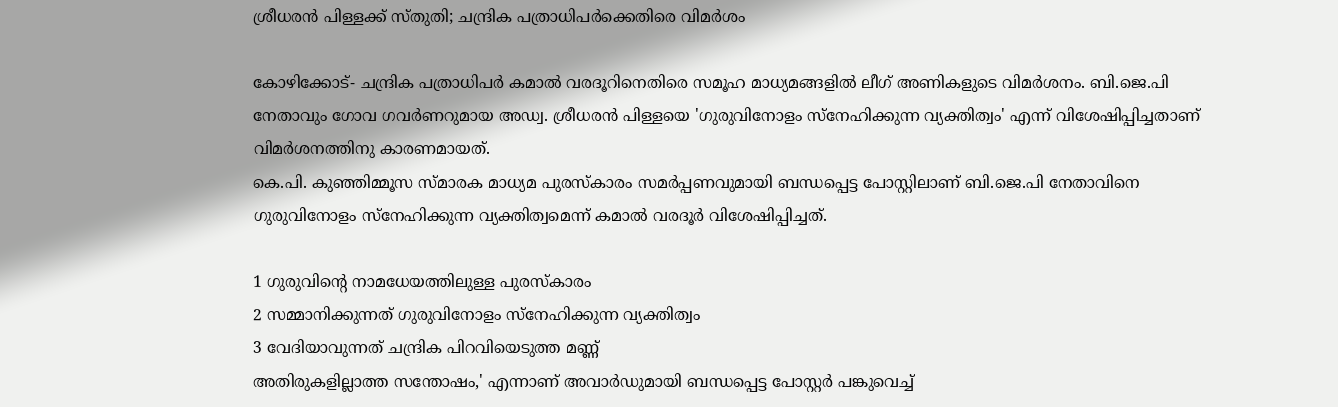ശ്രീധരന്‍ പിള്ളക്ക് സ്തുതി; ചന്ദ്രിക പത്രാധിപര്‍ക്കെതിരെ വിമര്‍ശം

കോഴിക്കോട്- ചന്ദ്രിക പത്രാധിപര്‍ കമാല്‍ വരദൂറിനെതിരെ സമൂഹ മാധ്യമങ്ങളില്‍ ലീഗ് അണികളുടെ വിമര്‍ശനം. ബി.ജെ.പി നേതാവും ഗോവ ഗവര്‍ണറുമായ അഡ്വ. ശ്രീധരന്‍ പിള്ളയെ 'ഗുരുവിനോളം സ്‌നേഹിക്കുന്ന വ്യക്തിത്വം' എന്ന് വിശേഷിപ്പിച്ചതാണ് വിമര്‍ശനത്തിനു കാരണമായത്.
കെ.പി. കുഞ്ഞിമ്മൂസ സ്മാരക മാധ്യമ പുരസ്‌കാരം സമര്‍പ്പണവുമായി ബന്ധപ്പെട്ട പോസ്റ്റിലാണ് ബി.ജെ.പി നേതാവിനെ ഗുരുവിനോളം സ്‌നേഹിക്കുന്ന വ്യക്തിത്വമെന്ന് കമാല്‍ വരദൂര്‍ വിശേഷിപ്പിച്ചത്.

1 ഗുരുവിന്റെ നാമധേയത്തിലുള്ള പുരസ്‌കാരം
2 സമ്മാനിക്കുന്നത് ഗുരുവിനോളം സ്‌നേഹിക്കുന്ന വ്യക്തിത്വം
3 വേദിയാവുന്നത് ചന്ദ്രിക പിറവിയെടുത്ത മണ്ണ്
അതിരുകളില്ലാത്ത സന്തോഷം,' എന്നാണ് അവാര്‍ഡുമായി ബന്ധപ്പെട്ട പോസ്റ്റര്‍ പങ്കുവെച്ച്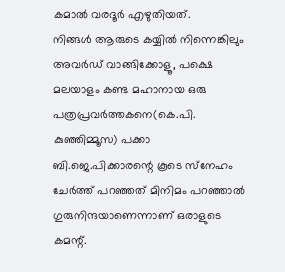കമാല്‍ വരദൂര്‍ എഴുതിയത്.
നിങ്ങള്‍ ആരുടെ കയ്യില്‍ നിന്നെങ്കിലും അവര്‍ഡ് വാങ്ങിക്കോളൂ, പക്ഷെ
മലയാളം കണ്ട മഹാനായ ഒരു പത്രപ്രവര്‍ത്തകനെ(കെ.പി. കുഞ്ഞിമ്മൂസ) പക്കാ ബി.ജെ.പിക്കാരന്റെ കൂടെ സ്‌നേഹം ചേര്‍ത്ത് പറഞ്ഞത് മിനിമം പറഞ്ഞാല്‍ ഗുരുനിന്ദയാണെന്നാണ് ഒരാളുടെ കമന്റ്.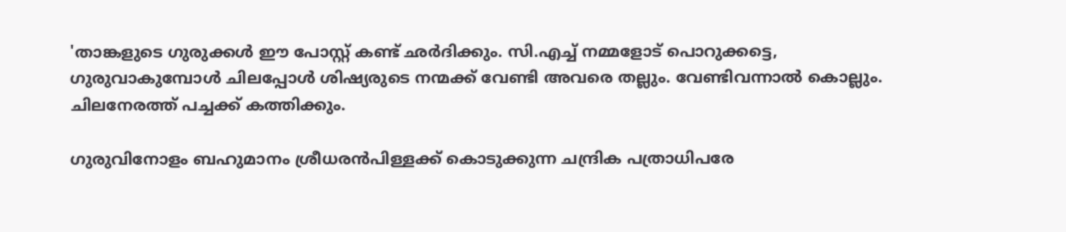'താങ്കളുടെ ഗുരുക്കള്‍ ഈ പോസ്റ്റ് കണ്ട് ഛര്‍ദിക്കും. സി.എച്ച് നമ്മളോട് പൊറുക്കട്ടെ, ഗുരുവാകുമ്പോള്‍ ചിലപ്പോള്‍ ശിഷ്യരുടെ നന്മക്ക് വേണ്ടി അവരെ തല്ലും. വേണ്ടിവന്നാല്‍ കൊല്ലും. ചിലനേരത്ത് പച്ചക്ക് കത്തിക്കും.

ഗുരുവിനോളം ബഹുമാനം ശ്രീധരന്‍പിള്ളക്ക് കൊടുക്കുന്ന ചന്ദ്രിക പത്രാധിപരേ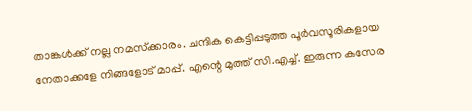താങ്കള്‍ക്ക് നല്ല നമസ്‌ക്കാരം. ചന്ദിക കെട്ടിപ്പടുത്ത പൂര്‍വസൂരികളായ നേതാക്കളേ നിങ്ങളോട് മാപ്പ്. എന്റെ മുത്ത് സി.എച്ച്. ഇരുന്ന കസേര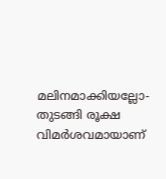മലിനമാക്കിയല്ലോ- തുടങ്ങി രൂക്ഷ വിമര്‍ശവമായാണ്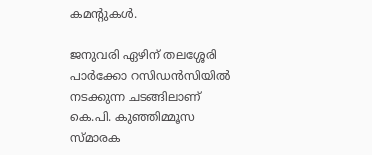കമന്റുകള്‍.

ജനുവരി ഏഴിന് തലശ്ശേരി പാര്‍ക്കോ റസിഡന്‍സിയില്‍ നടക്കുന്ന ചടങ്ങിലാണ് കെ.പി. കുഞ്ഞിമ്മൂസ സ്മാരക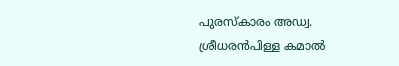പുരസ്‌കാരം അഡ്വ. ശ്രീധരന്‍പിള്ള കമാല്‍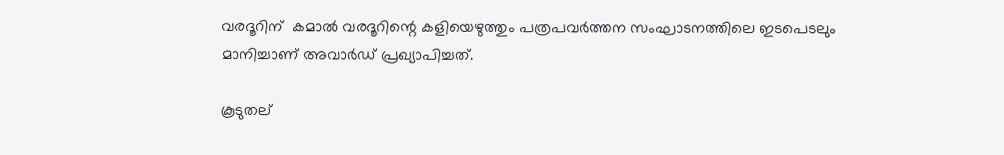വരദൂറിന്  കമാല്‍ വരദൂറിന്റെ കളിയെഴുത്തും പത്രപവര്‍ത്തന സംഘാടനത്തിലെ ഇടപെടലും മാനിച്ചാണ് അവാര്‍ഡ് പ്രഖ്യാപിച്ചത്.

കൂടുതല്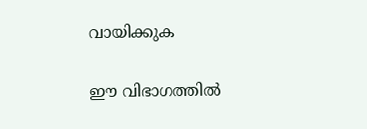വായിക്കുക

ഈ വിഭാഗത്തിൽ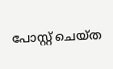പോസ്റ്റ് ചെയ്ത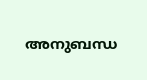അനുബന്ധ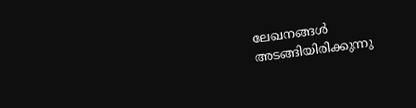ലേഖനങ്ങൾ അടങ്ങിയിരിക്കുന്നു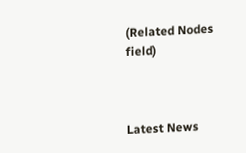(Related Nodes field)



Latest News